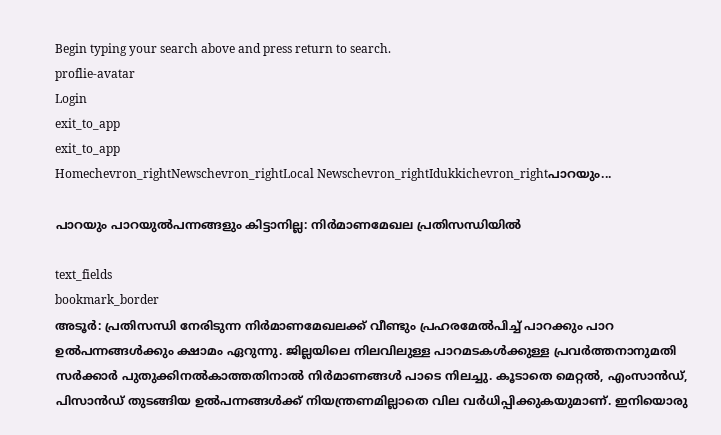Begin typing your search above and press return to search.
proflie-avatar
Login
exit_to_app
exit_to_app
Homechevron_rightNewschevron_rightLocal Newschevron_rightIdukkichevron_rightപാറയും...

പാറയും പാറയുൽപന്നങ്ങളും കിട്ടാനില്ല: നിർമാണമേഖല പ്രതിസന്ധിയിൽ

text_fields
bookmark_border
അടൂർ: പ്രതിസന്ധി നേരിടുന്ന നിർമാണമേഖലക്ക് വീണ്ടും പ്രഹരമേൽപിച്ച് പാറക്കും പാറ ഉൽപന്നങ്ങൾക്കും ക്ഷാമം ഏറുന്നു. ജില്ലയിലെ നിലവിലുള്ള പാറമടകൾക്കുള്ള പ്രവർത്തനാനുമതി സർക്കാർ പുതുക്കിനൽകാത്തതിനാൽ നിർമാണങ്ങൾ പാടെ നിലച്ചു. കൂടാതെ മെറ്റൽ, എംസാൻഡ്, പിസാൻഡ് തുടങ്ങിയ ഉൽപന്നങ്ങൾക്ക് നിയന്ത്രണമില്ലാതെ വില വർധിപ്പിക്കുകയുമാണ്. ഇനിയൊരു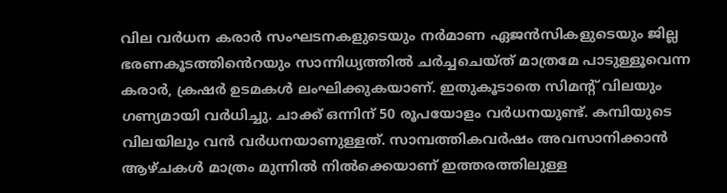വില വർധന കരാർ സംഘടനകളുടെയും നർമാണ ഏജൻസികളുടെയും ജില്ല ഭരണകൂടത്തി‍ൻെറയും സാന്നിധ്യത്തിൽ ചർച്ചചെയ്ത് മാത്രമേ പാടുള്ളൂവെന്ന കരാർ, ക്രഷർ ഉടമകൾ ലംഘിക്കുകയാണ്. ഇതുകൂടാതെ സിമന്‍റ് വിലയും ഗണ്യമായി വർധിച്ചു. ചാക്ക് ഒന്നിന് 50 രൂപയോളം വർധനയുണ്ട്. കമ്പിയുടെ വിലയിലും വൻ വർധനയാണുള്ളത്. സാമ്പത്തികവർഷം അവസാനിക്കാൻ ആഴ്ചകൾ മാത്രം മുന്നിൽ നിൽക്കെയാണ് ഇത്തരത്തിലുള്ള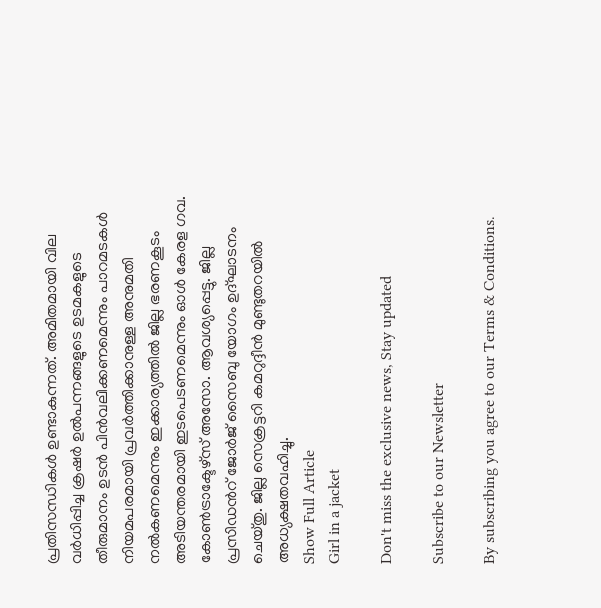പ്രതിസന്ധികൾ ഉണ്ടാകുന്നത്. അമിതമായി വില വർധിപ്പിച്ച ക്രഷർ ഉൽപന്നങ്ങളുടെ ഉടമകളുടെ തീരുമാനം ഉടൻ പിൻവലിക്കണമെന്നും പാറമടകൾ നിയമപരമായി പ്രവർത്തിക്കാനുള്ള അനുമതി നൽകണമെന്നും ഇക്കാര്യത്തിൽ ജില്ല ഭരണകൂടം അടിയന്തരമായി ഇടപെടണമെന്നും ഓൾ കേരള ഗവ. കോൺട്രാക്ടേഴ്സ് അസോ. ആവശ്യപ്പെട്ടു. ജില്ല പ്രസിഡന്‍റ് ജോർജ് സൈബു യോഗം ഉദ്ഘാടനം ചെയ്തു. ജില്ല സെക്രട്ടറി കമറുദ്ദീൻ മുണ്ടുതറയിൽ അധ്യക്ഷതവഹിച്ചു.
Show Full Article
Girl in a jacket

Don't miss the exclusive news, Stay updated

Subscribe to our Newsletter

By subscribing you agree to our Terms & Conditions.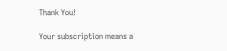Thank You!

Your subscription means a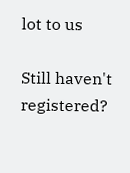lot to us

Still haven't registered?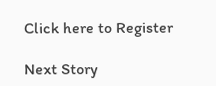Click here to Register

Next Story